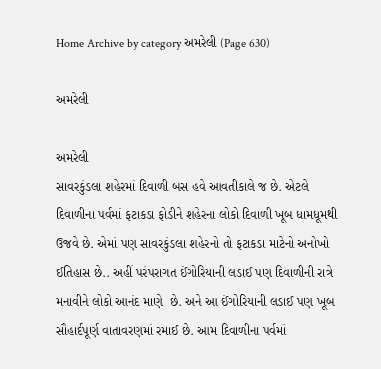Home Archive by category અમરેલી (Page 630)

અમરેલી

અમરેલી
સાવરકુંડલા શહેરમાં દિવાળી બસ હવે આવતીકાલે જ છે. એટલે દિવાળીના પર્વમાં ફટાકડા ફોડીને શહેરના લોકો દિવાળી ખૂબ ધામધૂમથી ઉજવે છે. એમાં પણ સાવરકુંડલા શહેરનો તો ફટાકડા માટેનો અનોખો ઈતિહાસ છે.. અહીં પરંપરાગત ઈંગોરિયાની લડાઈ પણ દિવાળીની રાત્રે મનાવીને લોકો આનંદ માણે  છે. અને આ ઈંગોરિયાની લડાઈ પણ ખૂબ સૌહાર્દપૂર્ણ વાતાવરણમાં રમાઈ છે. આમ દિવાળીના પર્વમાં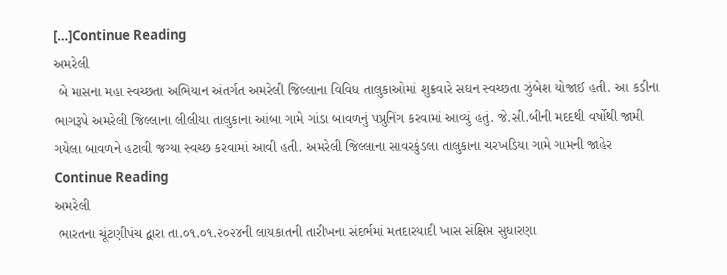[…]Continue Reading
અમરેલી
 બે માસના મહા સ્વચ્છતા અભિયાન અંતર્ગત અમરેલી જિલ્લાના વિવિધ તાલુકાઓમાં શુક્રવારે સઘન સ્વચ્છતા ઝુંબેશ યોજાઈ હતી. આ કડીના ભાગરૂપે અમરેલી જિલ્લાના લીલીયા તાલુકાના આંબા ગામે ગાંડા બાવળનું પપ્રુનિંગ કરવામાં આવ્યું હતું. જે.સી.બીની મદદથી વર્ષોથી જામી ગયેલા બાવળને હટાવી જગ્યા સ્વચ્છ કરવામાં આવી હતી. અમરેલી જિલ્લાના સાવરકુંડલા તાલુકાના ચરખડિયા ગામે ગામની જાહેર Continue Reading
અમરેલી
 ભારતના ચૂંટણીપંચ દ્વારા તા.૦૧.૦૧.૨૦૨૪ની લાયકાતની તારીખના સંદર્ભમાં મતદારયાદી ખાસ સંક્ષિપ્ત સુધારણા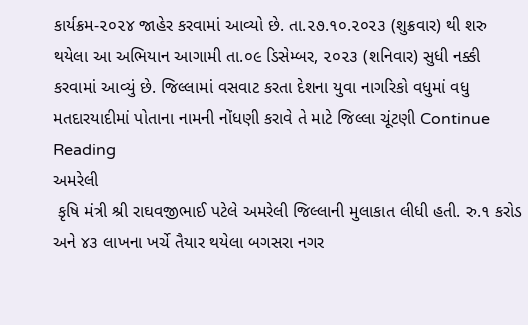કાર્યક્રમ-૨૦૨૪ જાહેર કરવામાં આવ્યો છે. તા.૨૭.૧૦.૨૦૨૩ (શુક્રવાર) થી શરુ થયેલા આ અભિયાન આગામી તા.૦૯ ડિસેમ્બર, ૨૦૨૩ (શનિવાર) સુધી નક્કી કરવામાં આવ્યું છે. જિલ્લામાં વસવાટ કરતા દેશના યુવા નાગરિકો વધુમાં વધુ મતદારયાદીમાં પોતાના નામની નોંધણી કરાવે તે માટે જિલ્લા ચૂંટણી Continue Reading
અમરેલી
 કૃષિ મંત્રી શ્રી રાઘવજીભાઈ પટેલે અમરેલી જિલ્લાની મુલાકાત લીધી હતી. રુ.૧ કરોડ અને ૪૩ લાખના ખર્ચે તૈયાર થયેલા બગસરા નગર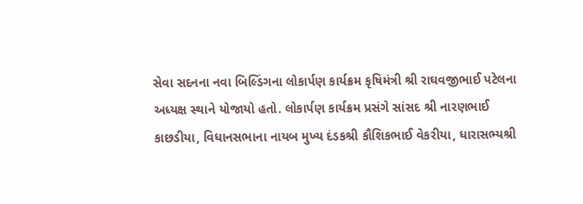સેવા સદનના નવા બિલ્ડિંગના લોકાર્પણ કાર્યક્રમ કૃષિમંત્રી શ્રી રાઘવજીભાઈ પટેલના અધ્યક્ષ સ્થાને યોજાયો હતો. લોકાર્પણ કાર્યક્રમ પ્રસંગે સાંસદ શ્રી નારણભાઈ કાછડીયા, વિધાનસભાના નાયબ મુખ્ય દંડકશ્રી કૌશિકભાઈ વેકરીયા, ધારાસભ્યશ્રી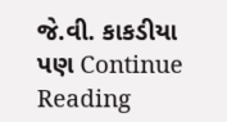જે.વી. કાકડીયા પણ Continue Reading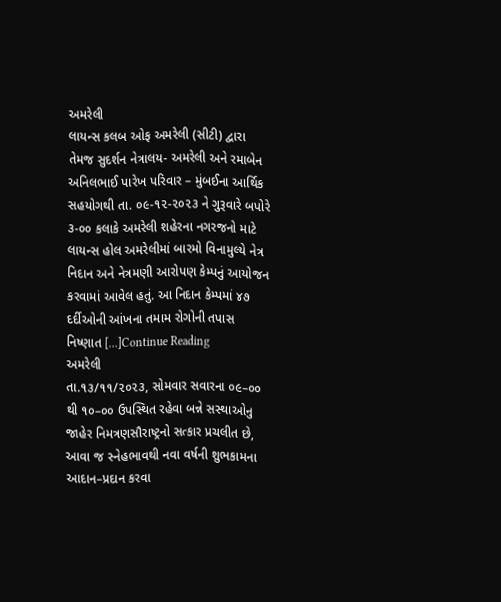અમરેલી
લાયન્સ કલબ ઓફ અમરેલી (સીટી) દ્વારા તેમજ સુદર્શન નેત્રાલય- અમરેલી અને રમાબેન અનિલભાઈ પારેખ પરિવાર – મુંબઈના આર્થિક સહયોગથી તા. ૦૯-૧૨-૨૦૨૩ ને ગુરૂવારે બપોરે ૩-૦૦ કલાકે અમરેલી શહેરના નગરજનો માટે લાયન્સ હોલ અમરેલીમાં બારમો વિનામુલ્યે નેત્ર નિદાન અને નેત્રમણી આરોપણ કેમ્પનું આયોજન કરવામાં આવેલ હતું. આ નિદાન કેમ્પમાં ૪૭ દર્દીઓની આંખના તમામ રોગોની તપાસ નિષ્ણાત […]Continue Reading
અમરેલી
તા.૧૩/૧૧/૨૦૨૩, સોમવાર સવારના ૦૯–૦૦ થી ૧૦–૦૦ ઉપસ્થિત રહેવા બન્ને સસ્થાઓનુ જાહેર નિમત્રણસૌરાષ્ટ્રનો સત્કાર પ્રચલીત છે, આવા જ સ્નેહભાવથી નવા વર્ષની શુભકામના આદાન–પ્રદાન કરવા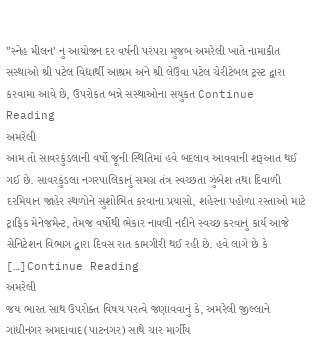”સ્નેહ મીલન’ નુ આયોજન દર વર્ષની પરંપરા મુજબ અમરેલી ખાતે નામાકીત સસ્થાઓ શ્રી પટેલ વિદ્યાર્થી આશ્રમ અને શ્રી લેઉવા પટેલ ચેરીટેબલ ટ્રસ્ટ દ્વારા કરવામા આવે છે, ઉપરોકત બન્ને સસ્થાઓના સયુકત Continue Reading
અમરેલી
આમ તો સાવરકુંડલાની વર્ષો જૂની સ્થિતિમાં હવે બદલાવ આવવાની શરૂઆત થઈ ગઈ છે. સાવરકુંડલા નગરપાલિકાનું સમગ્ર તંત્ર સ્વચ્છતા ઝુંબેશ તથા દિવાળી દરમિયાન જાહેર સ્થળોને સુશોભિત કરવાના પ્રયાસો, શહેરના પહોળા રસ્તાઓ માટે ટ્રાફિક મેનેજમેન્ટ, તેમજ વર્ષોથી ભેંકાર નાવલી નદીને સ્વચ્છ કરવાનું કાર્ય આજે સેનિટેશન વિભાગ દ્વારા દિવસ રાત કામગીરી થઈ રહી છે. હવે લાગે છે કે […]Continue Reading
અમરેલી
જય ભારત સાથ ઉપરોક્ત વિષય પરત્વે જણાવવાનું કે, અમરેલી જીલ્લાને ગાંધીનગર અમદાવાદ (પાટનગર) સાથે ચાર માર્ગીય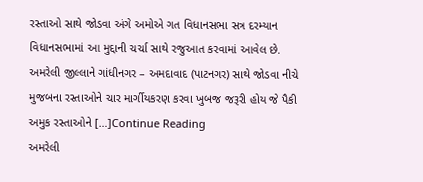રસ્તાઓ સાથે જોડવા અંગે અમોએ ગત વિધાનસભા સત્ર દરમ્યાન વિધાનસભામાં આ મુદ્દાની ચર્ચા સાથે રજુઆત કરવામાં આવેલ છે. અમરેલી જીલ્લાને ગાંધીનગર – અમદાવાદ (પાટનગર) સાથે જોડવા નીચે મુજબના રસ્તાઓને ચાર માર્ગીયકરણ કરવા ખુબજ જરૂરી હોય જે પૈકી અમુક રસ્તાઓને […]Continue Reading
અમરેલી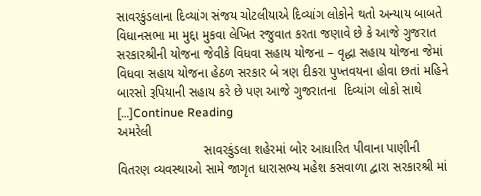સાવરકુંડલાના દિવ્યાંગ સંજય ચોટલીયાએ દિવ્યાંગ લોકોને થતો અન્યાય બાબતે વિધાનસભા મા મુદ્દા મુકવા લેખિત રજુવાત કરતા જણાવે છે કે આજે ગુજરાત સરકારશ્રીની યોજના જેવીકે વિધવા સહાય યોજના – વૃદ્ધા સહાય યોજના જેમાં  વિધવા સહાય યોજના હેઠળ સરકાર બે ત્રણ દીકરા પુખ્તવયના હોવા છતાં મહિને બારસો રૂપિયાની સહાય કરે છે પણ આજે ગુજરાતના  દિવ્યાંગ લોકો સાથે […]Continue Reading
અમરેલી
                        સાવરકુંડલા શહેરમાં બોર આધારિત પીવાના પાણીની વિતરણ વ્યવસ્થાઓ સામે જાગૃત ધારાસભ્ય મહેશ કસવાળા દ્વારા સરકારશ્રી માં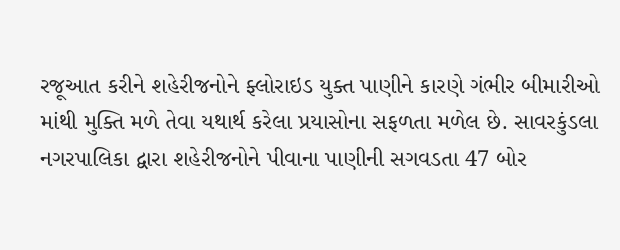રજૂઆત કરીને શહેરીજનોને ફ્લોરાઇડ યુક્ત પાણીને કારણે ગંભીર બીમારીઓ માંથી મુક્તિ મળે તેવા યથાર્થ કરેલા પ્રયાસોના સફળતા મળેલ છે. સાવરકુંડલા નગરપાલિકા દ્વારા શહેરીજનોને પીવાના પાણીની સગવડતા 47 બોર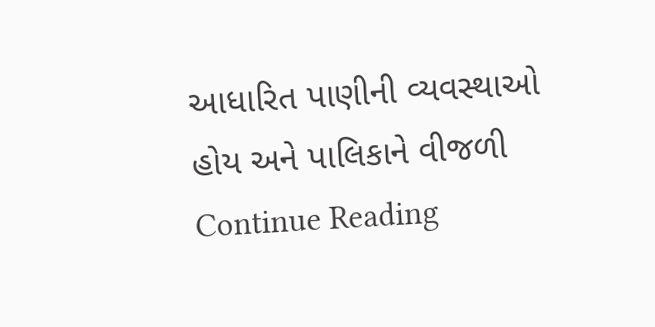આધારિત પાણીની વ્યવસ્થાઓ હોય અને પાલિકાને વીજળી Continue Reading